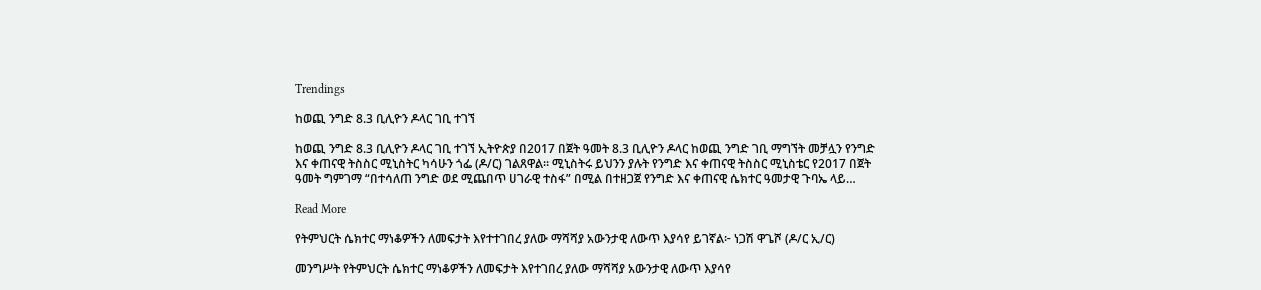Trendings

ከወጪ ንግድ 8.3 ቢሊዮን ዶላር ገቢ ተገኘ

ከወጪ ንግድ 8.3 ቢሊዮን ዶላር ገቢ ተገኘ ኢትዮጵያ በ2017 በጀት ዓመት 8.3 ቢሊዮን ዶላር ከወጪ ንግድ ገቢ ማግኘት መቻሏን የንግድ እና ቀጠናዊ ትስስር ሚኒስትር ካሳሁን ጎፌ (ዶ/ር) ገልጸዋል። ሚኒስትሩ ይህንን ያሉት የንግድ እና ቀጠናዊ ትስስር ሚኒስቴር የ2017 በጀት ዓመት ግምገማ “በተሳለጠ ንግድ ወደ ሚጨበጥ ሀገራዊ ተስፋ” በሚል በተዘጋጀ የንግድ እና ቀጠናዊ ሴክተር ዓመታዊ ጉባኤ ላይ…

Read More

የትምህርት ሴክተር ማነቆዎችን ለመፍታት እየተተገበረ ያለው ማሻሻያ አውንታዊ ለውጥ እያሳየ ይገኛል፦ ነጋሽ ዋጌሾ (ዶ/ር ኢ/ር)

መንግሥት የትምህርት ሴክተር ማነቆዎችን ለመፍታት እየተገበረ ያለው ማሻሻያ አውንታዊ ለውጥ እያሳየ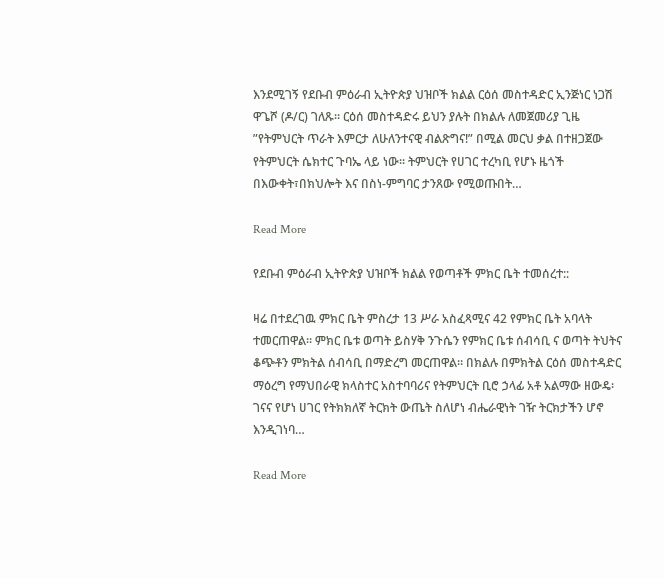እንደሚገኝ የደቡብ ምዕራብ ኢትዮጵያ ህዝቦች ክልል ርዕሰ መስተዳድር ኢንጅነር ነጋሽ ዋጌሾ (ዶ/ር) ገለጹ። ርዕሰ መስተዳድሩ ይህን ያሉት በክልሉ ለመጀመሪያ ጊዜ ”የትምህርት ጥራት እምርታ ለሁለንተናዊ ብልጽግና!” በሚል መርህ ቃል በተዘጋጀው የትምህርት ሴክተር ጉባኤ ላይ ነው። ትምህርት የሀገር ተረካቢ የሆኑ ዜጎች በእውቀት፣በክህሎት እና በስነ-ምግባር ታንጸው የሚወጡበት…

Read More

የደቡብ ምዕራብ ኢትዮጵያ ህዝቦች ክልል የወጣቶች ምክር ቤት ተመሰረተ::

ዛሬ በተደረገዉ ምክር ቤት ምስረታ 13 ሥራ አስፈጻሚና 42 የምክር ቤት አባላት ተመርጠዋል። ምክር ቤቱ ወጣት ይስሃቅ ንጉሴን የምክር ቤቱ ሰብሳቢ ና ወጣት ትህትና ቆጭቶን ምክትል ሰብሳቢ በማድረግ መርጠዋል። በክልሉ በምክትል ርዕሰ መስተዳድር ማዕረግ የማህበራዊ ክላስተር አስተባባሪና የትምህርት ቢሮ ኃላፊ አቶ አልማው ዘውዴ፡ ገናና የሆነ ሀገር የትክክለኛ ትርክት ውጤት ስለሆነ ብሔራዊነት ገዥ ትርክታችን ሆኖ እንዲገነባ…

Read More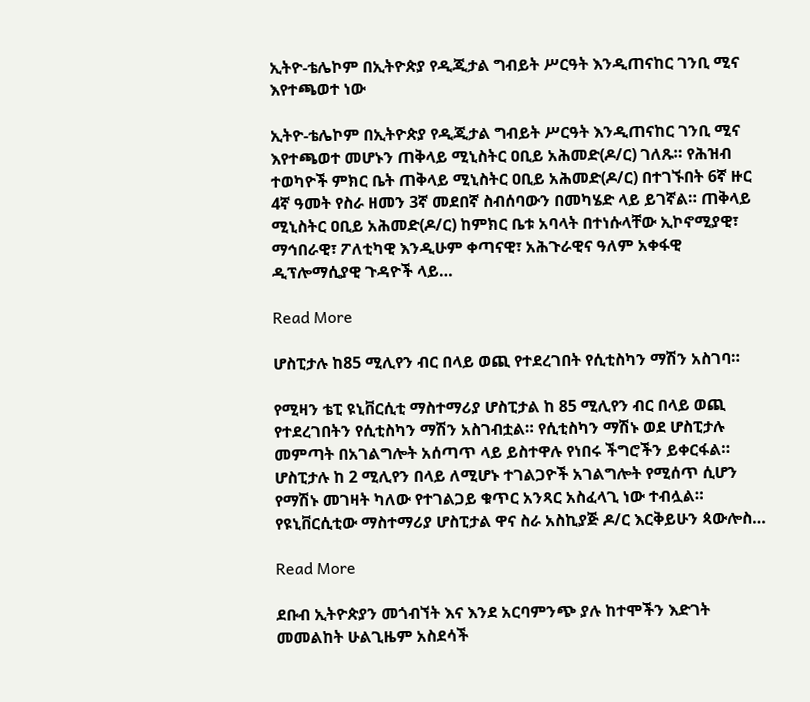ኢትዮ-ቴሌኮም በኢትዮጵያ የዲጂታል ግብይት ሥርዓት እንዲጠናከር ገንቢ ሚና እየተጫወተ ነው

ኢትዮ-ቴሌኮም በኢትዮጵያ የዲጂታል ግብይት ሥርዓት እንዲጠናከር ገንቢ ሚና እየተጫወተ መሆኑን ጠቅላይ ሚኒስትር ዐቢይ አሕመድ(ዶ/ር) ገለጹ። የሕዝብ ተወካዮች ምክር ቤት ጠቅላይ ሚኒስትር ዐቢይ አሕመድ(ዶ/ር) በተገኙበት 6ኛ ዙር 4ኛ ዓመት የስራ ዘመን 3ኛ መደበኛ ስብሰባውን በመካሄድ ላይ ይገኛል። ጠቅላይ ሚኒስትር ዐቢይ አሕመድ(ዶ/ር) ከምክር ቤቱ አባላት በተነሱላቸው ኢኮኖሚያዊ፣ ማኅበራዊ፣ ፖለቲካዊ እንዲሁም ቀጣናዊ፣ አሕጉራዊና ዓለም አቀፋዊ ዲፕሎማሲያዊ ጉዳዮች ላይ…

Read More

ሆስፒታሉ ከ85 ሚሊየን ብር በላይ ወጪ የተደረገበት የሲቲስካን ማሽን አስገባ።

የሚዛን ቴፒ ዩኒቨርሲቲ ማስተማሪያ ሆስፒታል ከ 85 ሚሊየን ብር በላይ ወጪ የተደረገበትን የሲቲስካን ማሽን አስገብቷል። የሲቲስካን ማሽኑ ወደ ሆስፒታሉ መምጣት በአገልግሎት አሰጣጥ ላይ ይስተዋሉ የነበሩ ችግሮችን ይቀርፋል። ሆስፒታሉ ከ 2 ሚሊየን በላይ ለሚሆኑ ተገልጋዮች አገልግሎት የሚሰጥ ሲሆን የማሽኑ መገዛት ካለው የተገልጋይ ቁጥር አንጻር አስፈላጊ ነው ተብሏል። የዩኒቨርሲቲው ማስተማሪያ ሆስፒታል ዋና ስራ አስኪያጅ ዶ/ር እርቅይሁን ጳውሎስ…

Read More

ደቡብ ኢትዮጵያን መጎብኘት እና እንደ አርባምንጭ ያሉ ከተሞችን እድገት መመልከት ሁልጊዜም አስደሳች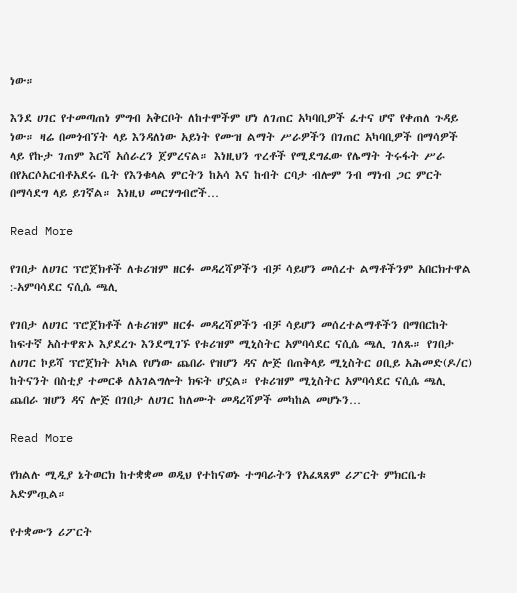ነው።

እንደ ሀገር የተመጣጠነ ምግብ አቅርቦት ለከተሞችም ሆነ ለገጠር አካባቢዎች ፈተና ሆኖ የቀጠለ ጉዳይ ነው። ዛሬ በመጎብኘት ላይ እንዳለነው አይነት የሙዝ ልማት ሥራዎችን በገጠር አካባቢዎች በማሳዎች ላይ የኩታ ገጠም እርሻ አሰራረን ጀምረናል። እነዚህን ጥረቶች የሚደግፈው የሌማት ትሩፋት ሥራ በየአርሶአርብቶአደሩ ቤት የእንቁላል ምርትን ከአሳ እና ከብት ርባታ ብሎም ንብ ማነብ ጋር ምርት በማሳደግ ላይ ይገኛል። እነዚህ መርሃግብሮች…

Read More

የገበታ ለሀገር ፕሮጀክቶች ለቱሪዝም ዘርፉ መዳረሻዎችን ብቻ ሳይሆን መሰረተ ልማቶችንም አበርክተዋል :-አምባሳደር ናሲሴ ጫሊ

የገበታ ለሀገር ፕሮጀክቶች ለቱሪዝም ዘርፉ መዳረሻዎችን ብቻ ሳይሆን መሰረተልማቶችን በማበርከት ከፍተኛ አስተዋጽኦ እያደረጉ እንደሚገኙ የቱሪዝም ሚኒስትር አምባሳደር ናሲሴ ጫሊ ገለጹ። የገበታ ለሀገር ኮይሻ ፕሮጀክት አካል የሆነው ጨበራ የዝሆን ዳና ሎጅ በጠቅላይ ሚኒስትር ዐቢይ አሕመድ(ዶ/ር) ከትናንት በስቲያ ተመርቆ ለአገልግሎት ክፍት ሆኗል። የቱሪዝም ሚኒስትር አምባሳደር ናሲሴ ጫሊ ጨበራ ዝሆን ዳና ሎጅ በገበታ ለሀገር ከለሙት መዳረሻዎች መካከል መሆኑን…

Read More

የክልሉ ሚዲያ ኔትወርክ ከተቋቋመ ወዲህ የተከናወኑ ተግባራትን የአፈጻጸም ሪፖርት ምክርቤቱ አድምጧል።

የተቋሙን ሪፖርት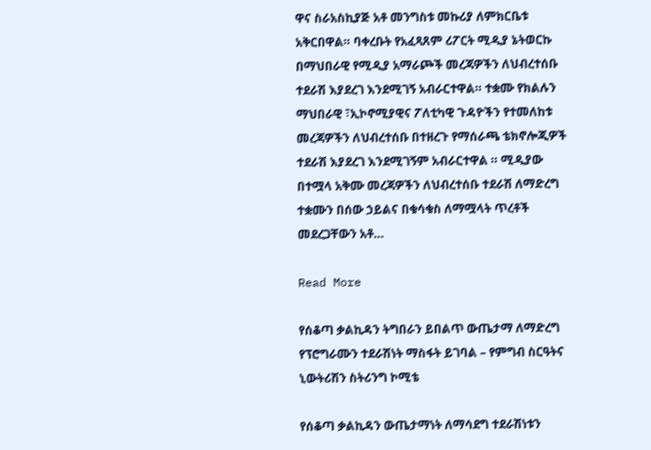ዋና ስራአስኪያጅ አቶ መንግስቱ መኩሪያ ለምክርቤቱ አቅርበዋል። ባቀረቡት የአፈጻጸም ሪፖርት ሚዲያ ኔትወርኩ በማህበራዊ የሚዲያ አማራጮች መረጃዎችን ለህብረተሰቡ ተደራሽ እያደረገ እንደሚገኝ አብራርተዋል። ተቋሙ የክልሉን ማህበራዊ ፣ኢኮኖሚያዊና ፖለቲካዊ ጉዳዮችን የተመለከቱ መረጃዎችን ለህብረተሰቡ በተዘረጉ የማሰራጫ ቴክኖሎጂዎች ተደራሽ እያደረገ እንደሚገኝም አብራርተዋል ። ሚዲያው በተሟላ አቅሙ መረጃዎችን ለህብረተሰቡ ተደራሽ ለማድረግ ተቋሙን በሰው ኃይልና በቁሳቁስ ለማሟላት ጥረቶች መደረጋቸውን አቶ…

Read More

የሰቆጣ ቃልኪዳን ትግበራን ይበልጥ ውጤታማ ለማድረግ የፕሮግራሙን ተደራሽነት ማስፋት ይገባል – የምግብ ስርዓትና ኒውትሪሽን ስትሪንግ ኮሚቴ

የሰቆጣ ቃልኪዳን ውጤታማነት ለማሳደግ ተደራሽነቱን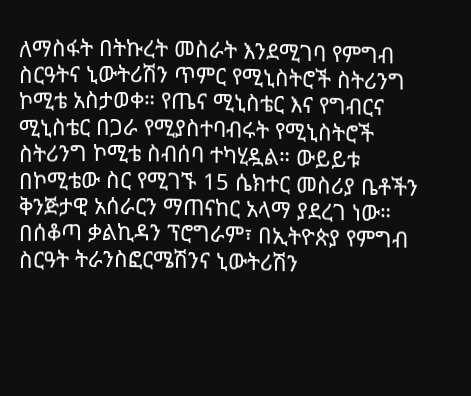ለማስፋት በትኩረት መስራት እንደሚገባ የምግብ ስርዓትና ኒውትሪሽን ጥምር የሚኒስትሮች ስትሪንግ ኮሚቴ አስታወቀ። የጤና ሚኒስቴር እና የግብርና ሚኒስቴር በጋራ የሚያስተባብሩት የሚኒስትሮች ስትሪንግ ኮሚቴ ስብሰባ ተካሂዷል። ውይይቱ በኮሚቴው ስር የሚገኙ 15 ሴክተር መስሪያ ቤቶችን ቅንጅታዊ አሰራርን ማጠናከር አላማ ያደረገ ነው። በሰቆጣ ቃልኪዳን ፕሮግራም፣ በኢትዮጵያ የምግብ ስርዓት ትራንስፎርሜሽንና ኒውትሪሽን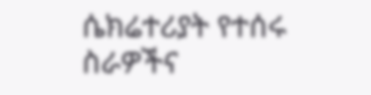ሴክሬተሪያት የተሰሩ ስራዎችና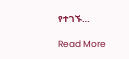የተገኙ…

Read More